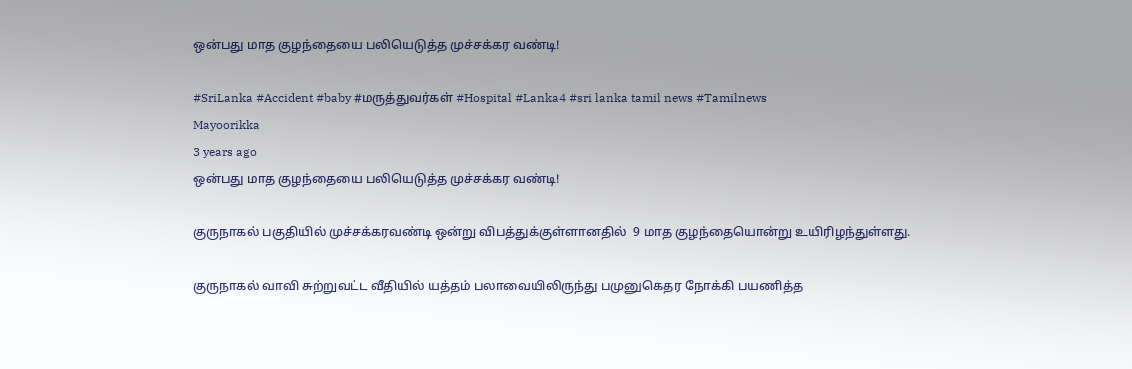ஒன்பது மாத குழந்தையை பலியெடுத்த முச்சக்கர வண்டி!

#SriLanka #Accident #baby #மருத்துவர்கள் #Hospital #Lanka4 #sri lanka tamil news #Tamilnews
Mayoorikka
3 years ago
ஒன்பது மாத குழந்தையை பலியெடுத்த முச்சக்கர வண்டி!

குருநாகல் பகுதியில் முச்சக்கரவண்டி ஒன்று விபத்துக்குள்ளானதில்  9 மாத குழந்தையொன்று உயிரிழந்துள்ளது.

குருநாகல் வாவி சுற்றுவட்ட வீதியில் யத்தம் பலாவையிலிருந்து பமுனுகெதர நோக்கி பயணித்த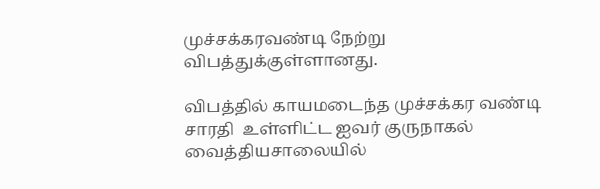முச்சக்கரவண்டி நேற்று விபத்துக்குள்ளானது.

விபத்தில் காயமடைந்த முச்சக்கர வண்டி சாரதி  உள்ளிட்ட ஐவர் குருநாகல் வைத்தியசாலையில்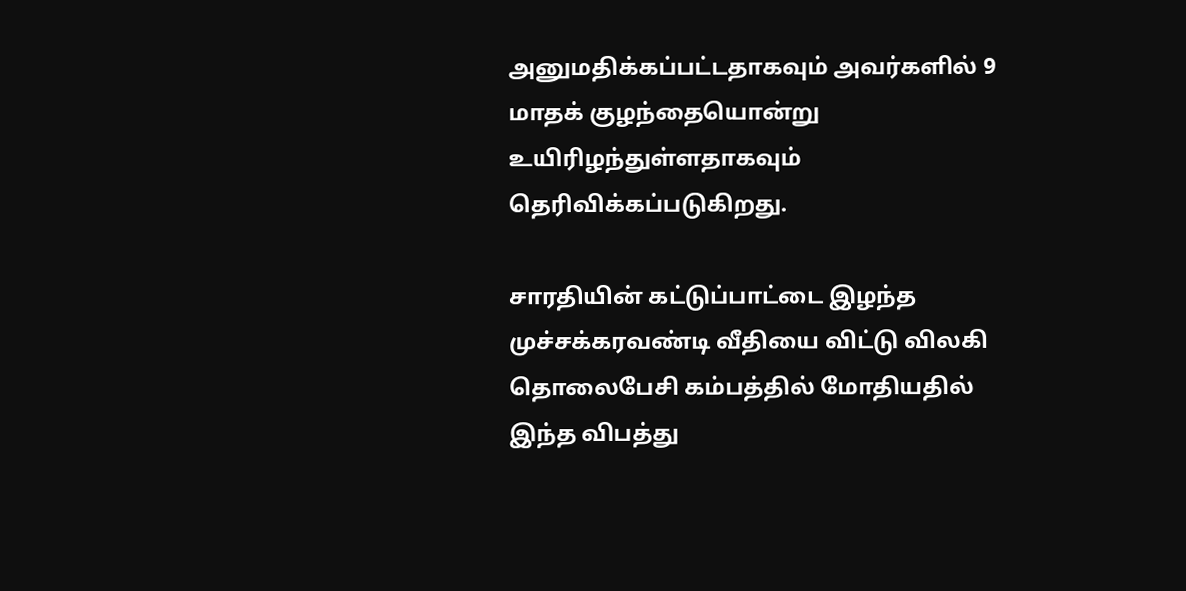அனுமதிக்கப்பட்டதாகவும் அவர்களில் 9 மாதக் குழந்தையொன்று உயிரிழந்துள்ளதாகவும் தெரிவிக்கப்படுகிறது.

சாரதியின் கட்டுப்பாட்டை இழந்த முச்சக்கரவண்டி வீதியை விட்டு விலகி தொலைபேசி கம்பத்தில் மோதியதில் இந்த விபத்து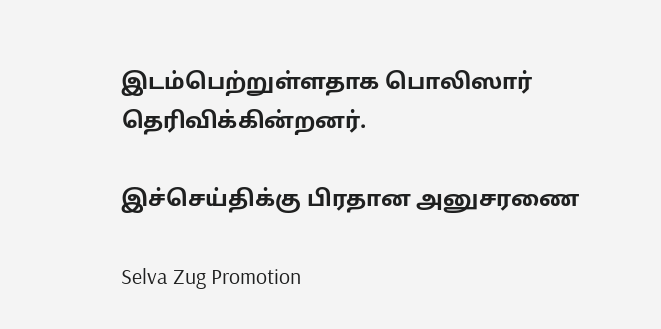இடம்பெற்றுள்ளதாக பொலிஸார் தெரிவிக்கின்றனர்.

இச்செய்திக்கு பிரதான அனுசரணை

Selva Zug Promotion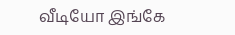வீடியோ இங்கே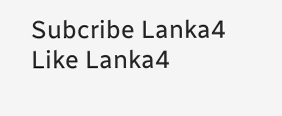Subcribe Lanka4
Like Lanka4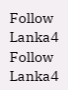Follow Lanka4
Follow Lanka4